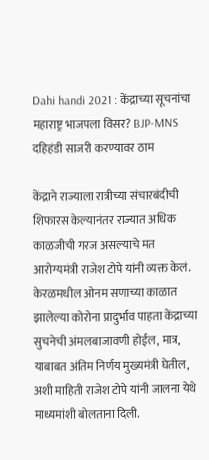Dahi handi 2021 : केंद्राच्या सूचनांचा महाराष्ट्र भाजपला विसर? BJP-MNS दहिहंडी साजरी करण्यावर ठाम

केंद्राने राज्याला रात्रीच्या संचारबंदीची शिफारस केल्यानंतर राज्यात अधिक काळजीची गरज असल्याचे मत आरोग्यमंत्री राजेश टोपे यांनी व्यक्त केलं. केरळमधील ओनम सणाच्या काळात झालेल्या कोरोना प्रादुर्भाव पाहता केंद्राच्या सुचनेची अंमलबाजावणी होईल, मात्र, याबाबत अंतिम निर्णय मुख्यमंत्री घेतील, अशी माहिती राजेश टोपे यांनी जालना येथे माध्यमांशी बोलताना दिली.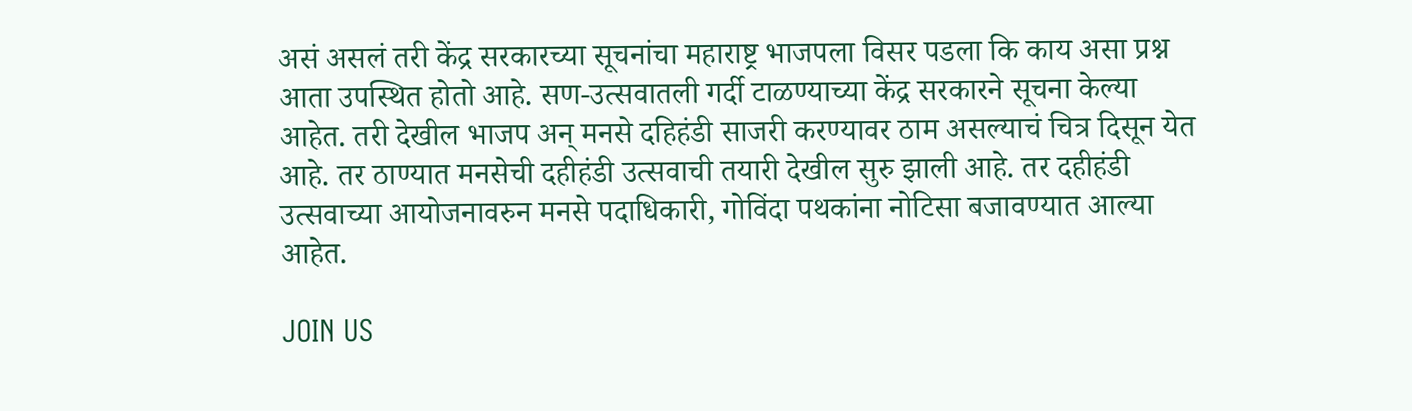असं असलं तरी केंद्र सरकारच्या सूचनांचा महाराष्ट्र भाजपला विसर पडला कि काय असा प्रश्न आता उपस्थित होतो आहे. सण-उत्सवातली गर्दी टाळण्याच्या केंद्र सरकारने सूचना केल्या आहेत. तरी देखील भाजप अन् मनसे दहिहंडी साजरी करण्यावर ठाम असल्याचं चित्र दिसून येत आहे. तर ठाण्यात मनसेची दहीहंडी उत्सवाची तयारी देखील सुरु झाली आहे. तर दहीहंडी उत्सवाच्या आयोजनावरुन मनसे पदाधिकारी, गोविंदा पथकांना नोटिसा बजावण्यात आल्या आहेत.

JOIN US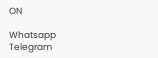ON

Whatsapp
Telegram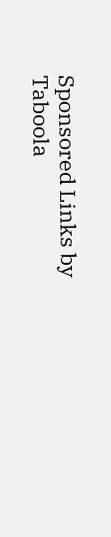Sponsored Links by Taboola